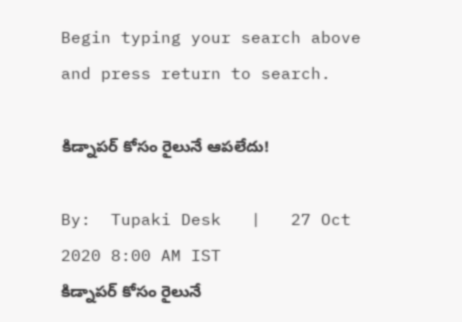Begin typing your search above and press return to search.

కిడ్నాపర్ కోసం రైలునే ఆపలేదు!

By:  Tupaki Desk   |   27 Oct 2020 8:00 AM IST
కిడ్నాపర్ కోసం రైలునే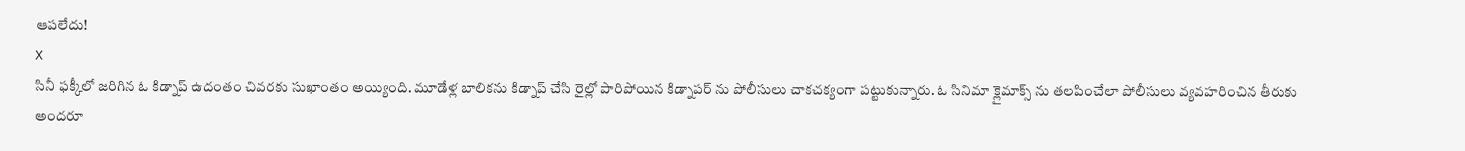ఆపలేదు!
X
సినీ ఫక్కీలో జరిగిన ఓ కిడ్నాప్ ఉదంతం చివరకు సుఖాంతం అయ్యింది. మూడేళ్ల బాలికను కిడ్నాప్ చేసి రైల్లో పారిపోయిన కిడ్నాపర్ ను పోలీసులు చాకచక్యంగా పట్టుకున్నారు. ఓ సినిమా క్లైమాక్స్ ను తలపించేలా పోలీసులు వ్యవహరించిన తీరుకు అందరూ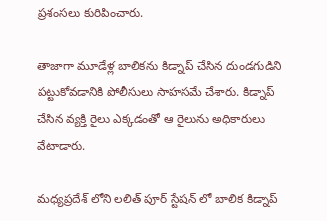ప్రశంసలు కురిపించారు.

తాజాగా మూడేళ్ల బాలికను కిడ్నాప్ చేసిన దుండగుడిని పట్టుకోవడానికి పోలీసులు సాహసమే చేశారు. కిడ్నాప్ చేసిన వ్యక్తి రైలు ఎక్కడంతో ఆ రైలును అధికారులు వేటాడారు.

మధ్యప్రదేశ్ లోని లలిత్ పూర్ స్టేషన్ లో బాలిక కిడ్నాప్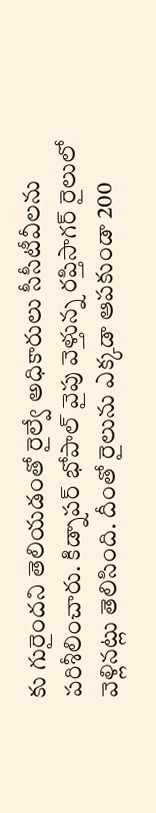కు గురైందని తెలియడంతో రైల్వే అధికారులు సీసీటీవీలను పరిశీలించారు. కిడ్నాపర్ భోపాల్ వైపు వెళ్తున్న రప్తిసాగర్ రైలులో వెళ్లినట్లు తెలిసింది. దీంతో రైలును ఎక్కడా ఆపకుండా 200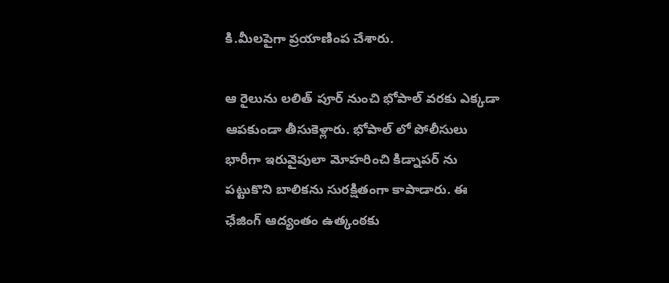కి.మీలపైగా ప్రయాణింప చేశారు.

ఆ రైలును లలిత్ పూర్ నుంచి భోపాల్ వరకు ఎక్కడా ఆపకుండా తీసుకెళ్లారు. భోపాల్ లో పోలీసులు భారీగా ఇరువైపులా మోహరించి కిడ్నాపర్ ను పట్టుకొని బాలికను సురక్షితంగా కాపాడారు. ఈ ఛేజింగ్ ఆద్యంతం ఉత్కంఠకు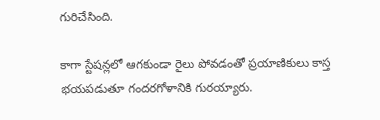గురిచేసింది.

కాగా స్టేషన్లలో ఆగకుండా రైలు పోవడంతో ప్రయాణికులు కాస్త భయపడుతూ గందరగోళానికి గురయ్యారు.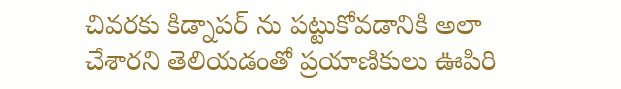చివరకు కిడ్నాపర్ ను పట్టుకోవడానికి అలా చేశారని తెలియడంతో ప్రయాణికులు ఊపిరి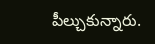పీల్చుకున్నారు.